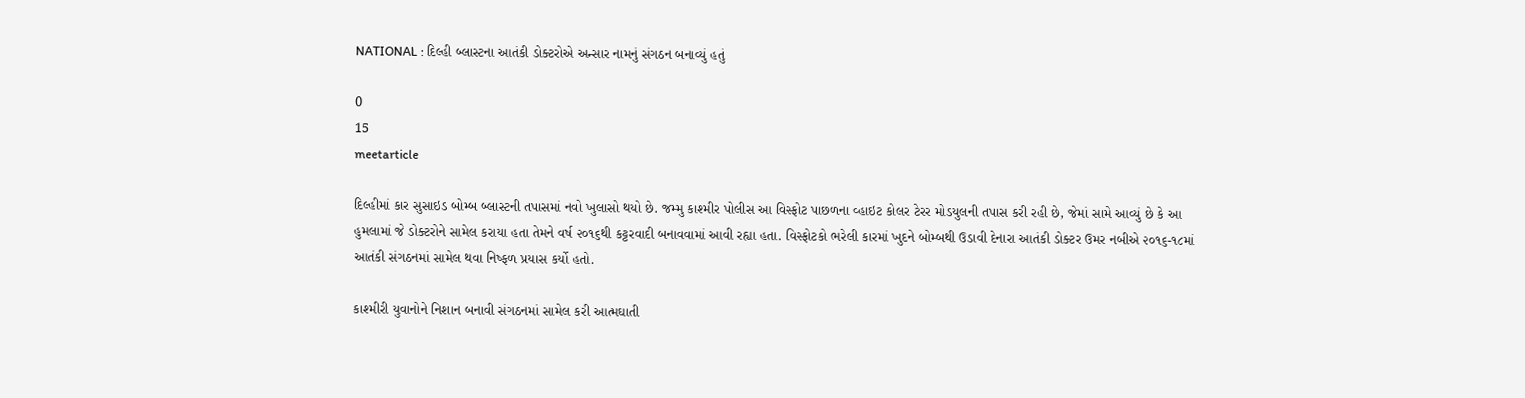NATIONAL : દિલ્હી બ્લાસ્ટના આતંકી ડોક્ટરોએ અન્સાર નામનું સંગઠન બનાવ્યું હતું

0
15
meetarticle

દિલ્હીમાં કાર સુસાઇડ બોમ્બ બ્લાસ્ટની તપાસમાં નવો ખુલાસો થયો છે. જમ્મુ કાશ્મીર પોલીસ આ વિસ્ફોટ પાછળના વ્હાઇટ કોલર ટેરર મોડયુલની તપાસ કરી રહી છે, જેમાં સામે આવ્યું છે કે આ હુમલામાં જે ડોક્ટરોને સામેલ કરાયા હતા તેમને વર્ષ ૨૦૧૬થી કટ્ટરવાદી બનાવવામાં આવી રહ્યા હતા. વિસ્ફોટકો ભરેલી કારમાં ખુદને બોમ્બથી ઉડાવી દેનારા આતંકી ડોક્ટર ઉમર નબીએ ૨૦૧૬-૧૮માં આતંકી સંગઠનમાં સામેલ થવા નિષ્ફળ પ્રયાસ કર્યો હતો.

કાશ્મીરી યુવાનોને નિશાન બનાવી સંગઠનમાં સામેલ કરી આત્મઘાતી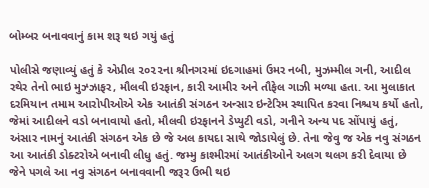બોમ્બર બનાવવાનું કામ શરૂ થઇ ગયું હતું

પોલીસે જણાવ્યું હતું કે એપ્રીલ ૨૦૨૨ના શ્રીનગરમાં ઇદગાહમાં ઉમર નબી, મુઝમ્મીલ ગની, આદીલ રથેર તેનો ભાઇ મુઝ્ઝાફર, મૌલવી ઇરફાન, કારી આમીર અને તૌફેલ ગાઝી મળ્યા હતા. આ મુલાકાત દરમિયાન તમામ આરોપીઓએ એક આતંકી સંગઠન અન્સાર ઇન્ટેરિમ સ્થાપિત કરવા નિશ્ચય કર્યો હતો, જેમાં આદીલને વડો બનાવાયો હતો, મૌલવી ઇરફાનને ડેપ્યુટી વડો, ગનીને અન્ય પદ સોંપાયું હતું, અંસાર નામનું આતંકી સંગઠન એક છે જે અલ કાયદા સાથે જોડાયેલું છે. તેના જેવુ જ એક નવુ સંગઠન આ આતંકી ડોક્ટરોએ બનાવી લીધુ હતું. જમ્મુ કાશ્મીરમાં આતંકીઓને અલગ થલગ કરી દેવાયા છે જેને પગલે આ નવુ સંગઠન બનાવવાની જરૂર ઉભી થઇ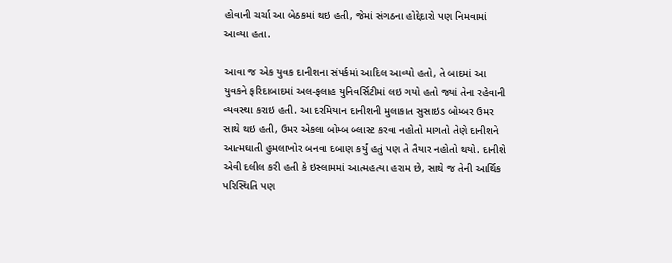હોવાની ચર્ચા આ બેઠકમાં થઇ હતી, જેમાં સંગઠના હોદ્દેદારો પણ નિમવામાં આવ્યા હતા.

આવા જ એક યુવક દાનીશના સંપર્કમાં આદિલ આવ્યો હતો, તે બાદમાં આ યુવકને ફરિદાબાદમાં અલ-ફલાહ યુનિવર્સિટીમાં લઇ ગયો હતો જ્યાં તેના રહેવાની વ્યવસ્થા કરાઇ હતી. આ દરમિયાન દાનીશની મુલાકાત સુસાઇડ બોમ્બર ઉમર સાથે થઇ હતી, ઉમર એકલા બોમ્બ બ્લાસ્ટ કરવા નહોતો માગતો તેણે દાનીશને આત્મઘાતી હુમલાખોર બનવા દબાણ કર્યું હતું પણ તે તૈયાર નહોતો થયો. દાનીશે એવી દલીલ કરી હતી કે ઇસ્લામમાં આત્મહત્યા હરામ છે, સાથે જ તેની આર્થિક પરિસ્થિતિ પણ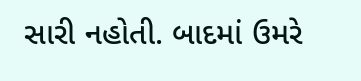સારી નહોતી. બાદમાં ઉમરે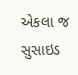એકલા જ સુસાઇડ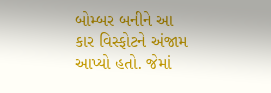બોમ્બર બનીને આ કાર વિસ્ફોટને અંજામ આપ્યો હતો. જેમાં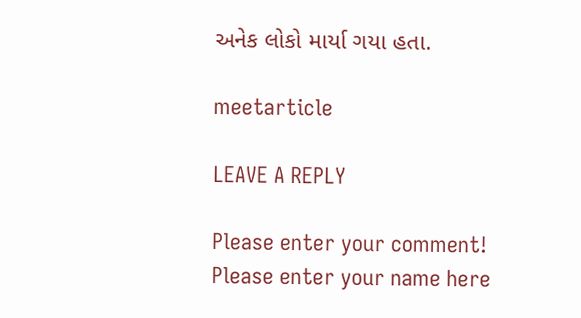અનેક લોકો માર્યા ગયા હતા.

meetarticle

LEAVE A REPLY

Please enter your comment!
Please enter your name here